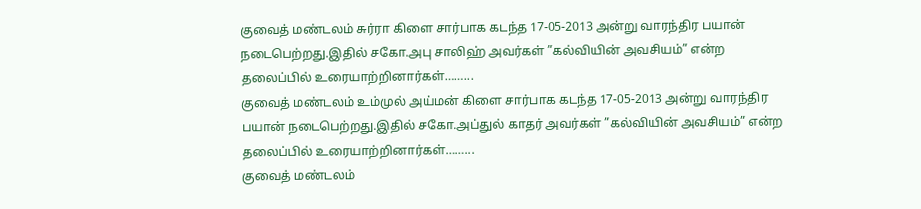குவைத் மண்டலம் சுர்ரா கிளை சார்பாக கடந்த 17-05-2013 அன்று வாரந்திர பயான் நடைபெற்றது.இதில் சகோ.அபு சாலிஹ் அவர்கள் ”கல்வியின் அவசியம்” என்ற தலைப்பில் உரையாற்றினார்கள்……...
குவைத் மண்டலம் உம்முல் அய்மன் கிளை சார்பாக கடந்த 17-05-2013 அன்று வாரந்திர பயான் நடைபெற்றது.இதில் சகோ.அப்துல் காதர் அவர்கள் ”கல்வியின் அவசியம்” என்ற தலைப்பில் உரையாற்றினார்கள்……...
குவைத் மண்டலம்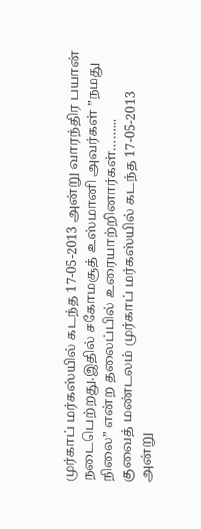முர்காப் மர்கஸ்யில் கடந்த 17-05-2013 அன்று வாரந்திர பயான் நடைபெற்றது.இதில் சகோமசூத் உஸ்மானி அவர்கள் ”நமது நிலை” என்ற தலைப்பில் உரையாற்றினார்கள்……...
குவைத் மண்டலம் முர்காப் மர்கஸ்யில் கடந்த 17-05-2013 அன்று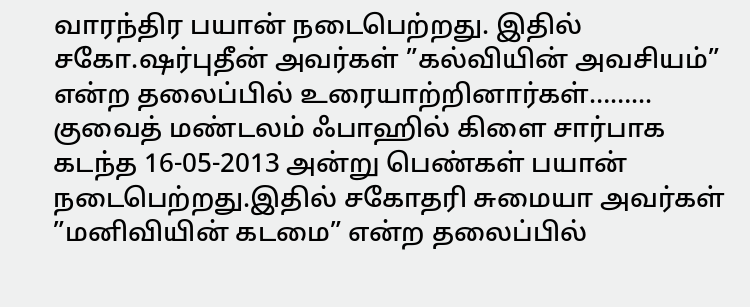வாரந்திர பயான் நடைபெற்றது. இதில் சகோ.ஷர்புதீன் அவர்கள் ”கல்வியின் அவசியம்” என்ற தலைப்பில் உரையாற்றினார்கள்……...
குவைத் மண்டலம் ஃபாஹில் கிளை சார்பாக கடந்த 16-05-2013 அன்று பெண்கள் பயான் நடைபெற்றது.இதில் சகோதரி சுமையா அவர்கள் ”மனிவியின் கடமை” என்ற தலைப்பில்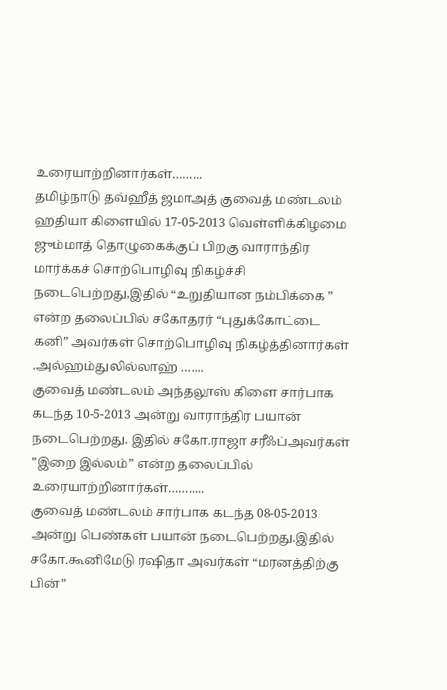உரையாற்றினார்கள்……...
தமிழ்நாடு தவ்ஹீத் ஜமாஅத் குவைத் மண்டலம் ஹதியா கிளையில் 17-05-2013 வெள்ளிக்கிழமை ஜும்மாத் தொழுகைக்குப் பிறகு வாராந்திர மார்க்கச் சொற்பொழிவு நிகழ்ச்சி நடைபெற்றது,இதில் “உறுதியான நம்பிக்கை ” என்ற தலைப்பில் சகோதரர் “புதுக்கோட்டை கனி” அவர்கள் சொற்பொழிவு நிகழ்த்தினார்கள் .அல்ஹம்துலில்லாஹ் …....
குவைத் மண்டலம் அந்தலூஸ் கிளை சார்பாக கடந்த 10-5-2013 அன்று வாராந்திர பயான் நடைபெற்றது. இதில் சகோ.ராஜா சரீஃப்அவர்கள் ”இறை இல்லம்” என்ற தலைப்பில் உரையாற்றினார்கள்…….....
குவைத் மண்டலம் சார்பாக கடந்த 08-05-2013 அன்று பெண்கள் பயான் நடைபெற்றது.இதில் சகோ.கூனிமேடு ரஷிதா அவர்கள் “மரனத்திற்கு பின்”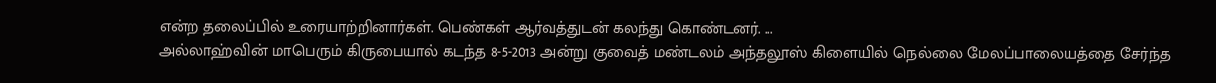என்ற தலைப்பில் உரையாற்றினார்கள். பெண்கள் ஆர்வத்துடன் கலந்து கொண்டனர். ...
அல்லாஹ்வின் மாபெரும் கிருபையால் கடந்த 8-5-2013 அன்று குவைத் மண்டலம் அந்தலூஸ் கிளையில் நெல்லை மேலப்பாலையத்தை சேர்ந்த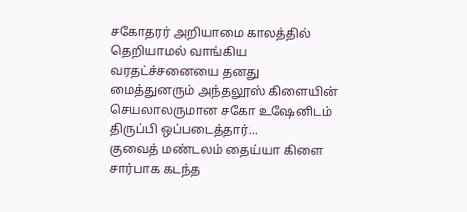சகோதரர் அறியாமை காலத்தில் தெறியாமல் வாங்கிய வரதட்ச்சனையை தனது மைத்துனரும் அந்தலூஸ் கிளையின் செயலாலருமான சகோ உஷேனிடம் திருப்பி ஒப்படைத்தார்...
குவைத் மண்டலம் தைய்யா கிளை சார்பாக கடந்த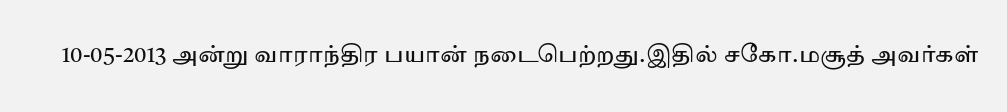10-05-2013 அன்று வாராந்திர பயான் நடைபெற்றது.இதில் சகோ.மசூத் அவர்கள்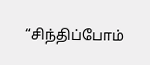“சிந்திப்போம்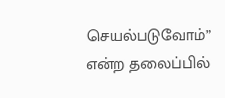செயல்படுவோம்” என்ற தலைப்பில்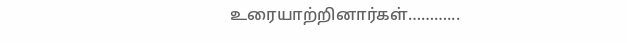உரையாற்றினார்கள்………...